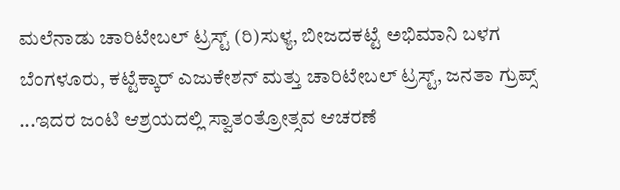ಮಲೆನಾಡು ಚಾರಿಟೇಬಲ್ ಟ್ರಸ್ಟ್ (ರಿ)ಸುಳ್ಯ, ಬೀಜದಕಟ್ಟೆ ಅಭಿಮಾನಿ ಬಳಗ ಬೆಂಗಳೂರು, ಕಟ್ಟೆಕ್ಕಾರ್ ಎಜುಕೇಶನ್ ಮತ್ತು ಚಾರಿಟೇಬಲ್ ಟ್ರಸ್ಟ್, ಜನತಾ ಗ್ರುಪ್ಸ್ ...ಇದರ ಜಂಟಿ ಆಶ್ರಯದಲ್ಲಿ ಸ್ವಾತಂತ್ರೋತ್ಸವ ಆಚರಣೆ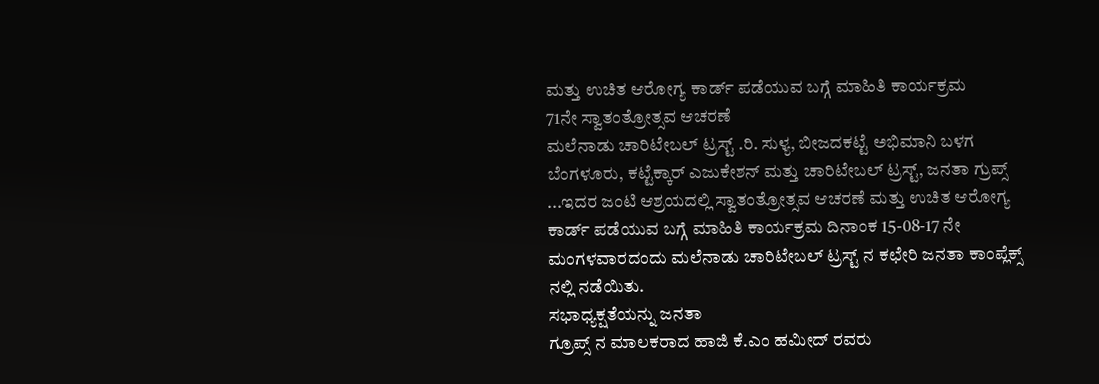ಮತ್ತು ಉಚಿತ ಆರೋಗ್ಯ ಕಾರ್ಡ್ ಪಡೆಯುವ ಬಗ್ಗೆ ಮಾಹಿತಿ ಕಾರ್ಯಕ್ರಮ
71ನೇ ಸ್ವಾತಂತ್ರೋತ್ಸವ ಆಚರಣೆ
ಮಲೆನಾಡು ಚಾರಿಟೇಬಲ್ ಟ್ರಸ್ಟ್ .ರಿ. ಸುಳ್ಯ, ಬೀಜದಕಟ್ಟೆ ಅಭಿಮಾನಿ ಬಳಗ ಬೆಂಗಳೂರು, ಕಟ್ಟೆಕ್ಕಾರ್ ಎಜುಕೇಶನ್ ಮತ್ತು ಚಾರಿಟೇಬಲ್ ಟ್ರಸ್ಟ್, ಜನತಾ ಗ್ರುಪ್ಸ್ ...ಇದರ ಜಂಟಿ ಆಶ್ರಯದಲ್ಲಿ ಸ್ವಾತಂತ್ರೋತ್ಸವ ಆಚರಣೆ ಮತ್ತು ಉಚಿತ ಆರೋಗ್ಯ ಕಾರ್ಡ್ ಪಡೆಯುವ ಬಗ್ಗೆ ಮಾಹಿತಿ ಕಾರ್ಯಕ್ರಮ ದಿನಾಂಕ 15-08-17 ನೇ ಮಂಗಳವಾರದಂದು ಮಲೆನಾಡು ಚಾರಿಟೇಬಲ್ ಟ್ರಸ್ಟ್ ನ ಕಛೇರಿ ಜನತಾ ಕಾಂಪ್ಲೆಕ್ಸ್ ನಲ್ಲಿ ನಡೆಯಿತು.
ಸಭಾಧ್ಯಕ್ಷತೆಯನ್ನು ಜನತಾ
ಗ್ರೂಪ್ಸ್ ನ ಮಾಲಕರಾದ ಹಾಜಿ ಕೆ.ಎಂ ಹಮೀದ್ ರವರು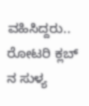ವಹಿಸಿದ್ದರು..
ರೋಟರಿ ಕ್ಲಬ್ ನ ಸುಳ್ಯ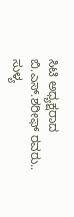ಸಿಟಿ ಅಧ್ಯಕ್ಷರಾದ ಬಿ.ಎಸ್.ಶರೀಫ್ ರವರು..
ಸುಳ್ಯ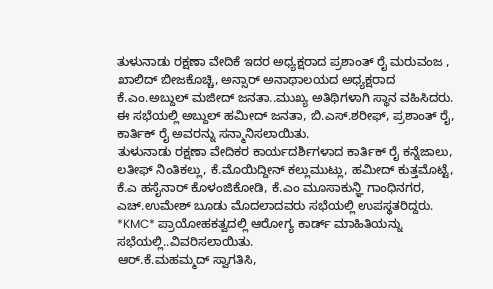ತುಳುನಾಡು ರಕ್ಷಣಾ ವೇದಿಕೆ ಇದರ ಅಧ್ಯಕ್ಷರಾದ ಪ್ರಶಾಂತ್ ರೈ ಮರುವಂಜ , ಖಾಲಿದ್ ಬೀಜಕೊಚ್ಚಿ, ಅನ್ಸಾರ್ ಅನಾಥಾಲಯದ ಅಧ್ಯಕ್ಷರಾದ
ಕೆ.ಎಂ.ಅಬ್ದುಲ್ ಮಜೀದ್ ಜನತಾ..ಮುಖ್ಯ ಅತಿಥಿಗಳಾಗಿ ಸ್ಥಾನ ವಹಿಸಿದರು.
ಈ ಸಭೆಯಲ್ಲಿ ಅಬ್ದುಲ್ ಹಮೀದ್ ಜನತಾ, ಬಿ.ಎಸ್.ಶರೀಫ್, ಪ್ರಶಾಂತ್ ರೈ, ಕಾರ್ತಿಕ್ ರೈ ಅವರನ್ನು ಸನ್ಮಾನಿಸಲಾಯಿತು.
ತುಳುನಾಡು ರಕ್ಷಣಾ ವೇದಿಕರ ಕಾರ್ಯದರ್ಶಿಗಳಾದ ಕಾರ್ತಿಕ್ ರೈ ಕನ್ನೆಜಾಲು, ಲತೀಫ್ ನಿಂತಿಕಲ್ಲು, ಕೆ.ಮೊಯಿದ್ದೀನ್ ಕಲ್ಲುಮುಟ್ಲು, ಹಮೀದ್ ಕುತ್ತಮೊಟ್ಟೆ, ಕೆ.ಎ ಹಸೈನಾರ್ ಕೊಳಂಜಿಕೋಡಿ, ಕೆ.ಎಂ ಮೂಸಾಕುನ್ಞಿ ಗಾಂಧಿನಗರ, ಎಚ್.ಉಮೇಶ್ ಬೂಡು ಮೊದಲಾದವರು ಸಭೆಯಲ್ಲಿ ಉಪಸ್ಥತರಿದ್ದರು.
*KMC* ಪ್ರಾಯೋಹಕತ್ವದಲ್ಲಿ ಆರೋಗ್ಯ ಕಾರ್ಡ್ ಮಾಹಿತಿಯನ್ನು ಸಭೆಯಲ್ಲಿ..ವಿವರಿಸಲಾಯಿತು.
ಆರ್.ಕೆ.ಮಹಮ್ಮದ್ ಸ್ವಾಗತಿಸಿ,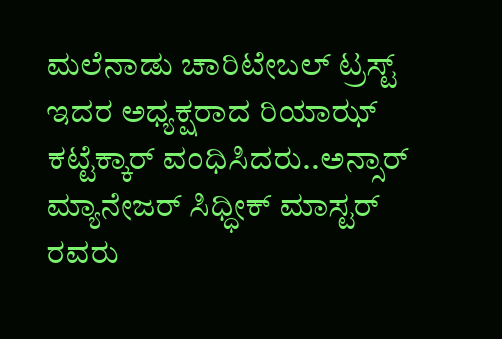ಮಲೆನಾಡು ಚಾರಿಟೇಬಲ್ ಟ್ರಸ್ಟ್ ಇದರ ಅಧ್ಯಕ್ಷರಾದ ರಿಯಾಝ್ ಕಟ್ಟೆಕ್ಕಾರ್ ವಂಧಿಸಿದರು..ಅನ್ಸಾರ್ ಮ್ಯಾನೇಜರ್ ಸಿಧ್ಧೀಕ್ ಮಾಸ್ಟರ್ ರವರು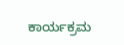ಕಾರ್ಯಕ್ರಮ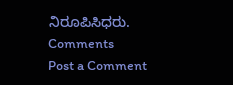ನಿರೂಪಿಸಿಧರು.
Comments
Post a Comment